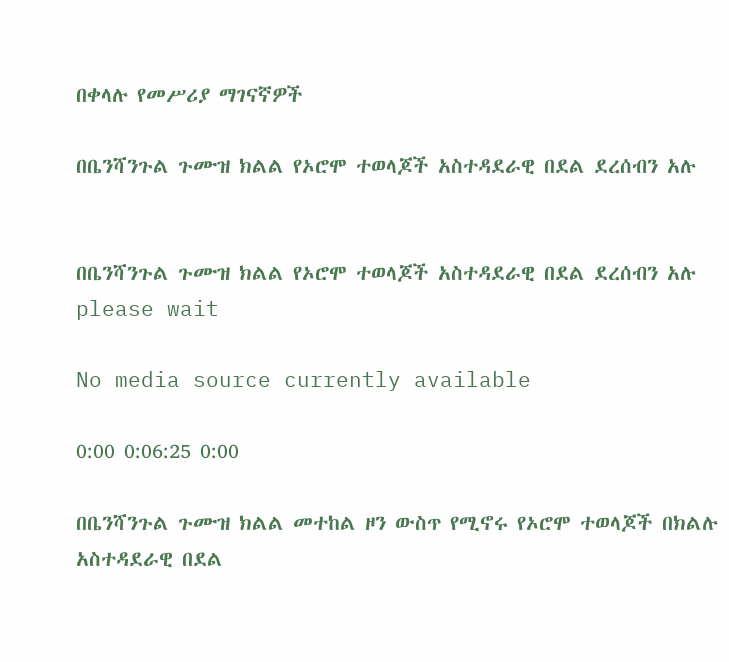በቀላሉ የመሥሪያ ማገናኛዎች

በቤንሻንጉል ጉሙዝ ክልል የኦሮሞ ተወላጆች አስተዳደራዊ በደል ደረሰብን አሉ


በቤንሻንጉል ጉሙዝ ክልል የኦሮሞ ተወላጆች አስተዳደራዊ በደል ደረሰብን አሉ
please wait

No media source currently available

0:00 0:06:25 0:00

በቤንሻንጉል ጉሙዝ ክልል መተከል ዞን ውስጥ የሚኖሩ የኦሮሞ ተወላጆች በክልሉ አስተዳደራዊ በደል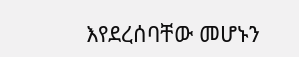እየደረሰባቸው መሆኑን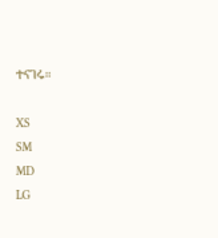ተናገሩ።

XS
SM
MD
LG